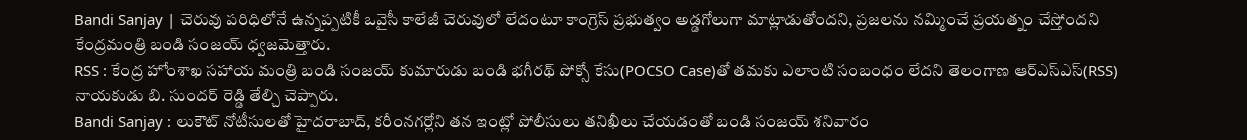Bandi Sanjay | చెరువు పరిధిలోనే ఉన్నప్పటికీ ఒవైసీ కాలేజీ చెరువులో లేదంటూ కాంగ్రెస్ ప్రభుత్వం అడ్డగోలుగా మాట్లాడుతోందని, ప్రజలను నమ్మించే ప్రయత్నం చేస్తోందని కేంద్రమంత్రి బండి సంజయ్ ధ్వజమెత్తారు.
RSS : కేంద్ర హోంశాఖ సహాయ మంత్రి బండి సంజయ్ కుమారుడు బండి భగీరథ్ పోక్సో కేసు(POCSO Case)తో తమకు ఎలాంటి సంబంధం లేదని తెలంగాణ ఆర్ఎస్ఎస్(RSS) నాయకుడు బి. సుందర్ రెడ్డి తేల్చి చెప్పారు.
Bandi Sanjay : లుకౌట్ నోటీసులతో హైదరాబాద్, కరీంనగర్లోని తన ఇంట్లో పోలీసులు తనిఖీలు చేయడంతో బండి సంజయ్ శనివారం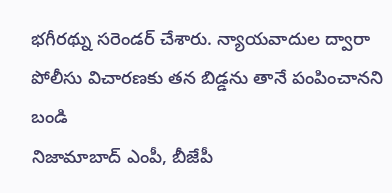భగీరథ్ను సరెండర్ చేశారు. న్యాయవాదుల ద్వారా పోలీసు విచారణకు తన బిడ్డను తానే పంపించానని బండి
నిజామాబాద్ ఎంపీ, బీజేపీ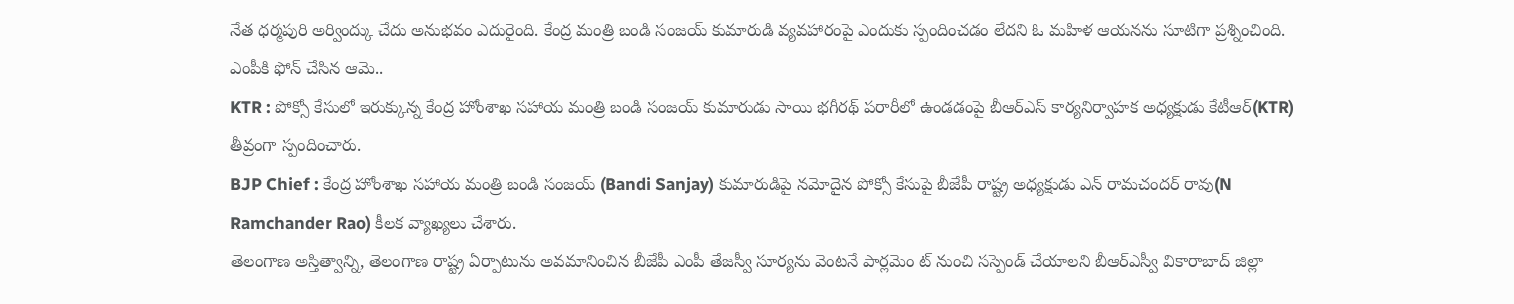నేత ధర్మపురి అర్వింద్కు చేదు అనుభవం ఎదురైంది. కేంద్ర మంత్రి బండి సంజయ్ కుమారుడి వ్యవహారంపై ఎందుకు స్పందించడం లేదని ఓ మహిళ ఆయనను సూటిగా ప్రశ్నించింది. ఎంపీకి ఫోన్ చేసిన ఆమె..
KTR : పోక్సో కేసులో ఇరుక్కున్న కేంద్ర హోంశాఖ సహాయ మంత్రి బండి సంజయ్ కుమారుడు సాయి భగీరథ్ పరారీలో ఉండడంపై బీఆర్ఎస్ కార్యనిర్వాహక అధ్యక్షుడు కేటీఆర్(KTR) తీవ్రంగా స్పందించారు.
BJP Chief : కేంద్ర హోంశాఖ సహాయ మంత్రి బండి సంజయ్ (Bandi Sanjay) కుమారుడిపై నమోదైన పోక్సో కేసుపై బీజేపీ రాష్ట్ర అధ్యక్షుడు ఎన్ రామచందర్ రావు(N Ramchander Rao) కీలక వ్యాఖ్యలు చేశారు.
తెలంగాణ అస్తిత్వాన్ని, తెలంగాణ రాష్ట్ర ఏర్పాటును అవమానించిన బీజేపీ ఎంపీ తేజస్వీ సూర్యను వెంటనే పార్లమెం ట్ నుంచి సస్పెండ్ చేయాలని బీఆర్ఎస్వీ వికారాబాద్ జిల్లా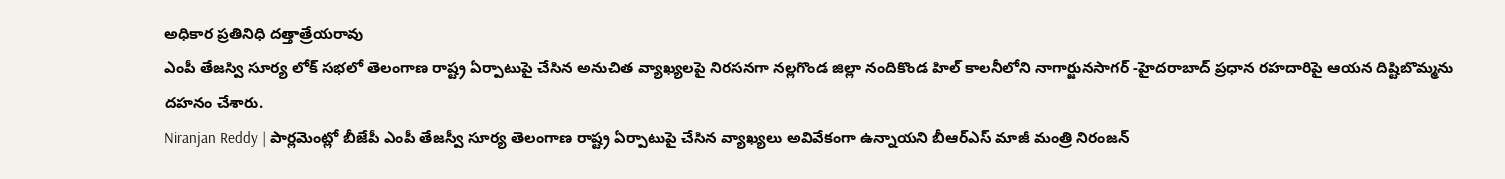అధికార ప్రతినిధి దత్తాత్రేయరావు
ఎంపీ తేజస్వి సూర్య లోక్ సభలో తెలంగాణ రాష్ట్ర ఏర్పాటుపై చేసిన అనుచిత వ్యాఖ్యలపై నిరసనగా నల్లగొండ జిల్లా నందికొండ హిల్ కాలనీలోని నాగార్జునసాగర్ -హైదరాబాద్ ప్రధాన రహదారిపై ఆయన దిష్టిబొమ్మను దహనం చేశారు.
Niranjan Reddy | పార్లమెంట్లో బీజేపీ ఎంపీ తేజస్వీ సూర్య తెలంగాణ రాష్ట్ర ఏర్పాటుపై చేసిన వ్యాఖ్యలు అవివేకంగా ఉన్నాయని బీఆర్ఎస్ మాజీ మంత్రి నిరంజన్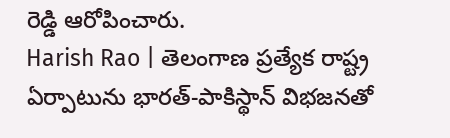రెడ్డి ఆరోపించారు.
Harish Rao | తెలంగాణ ప్రత్యేక రాష్ట్ర ఏర్పాటును భారత్-పాకిస్థాన్ విభజనతో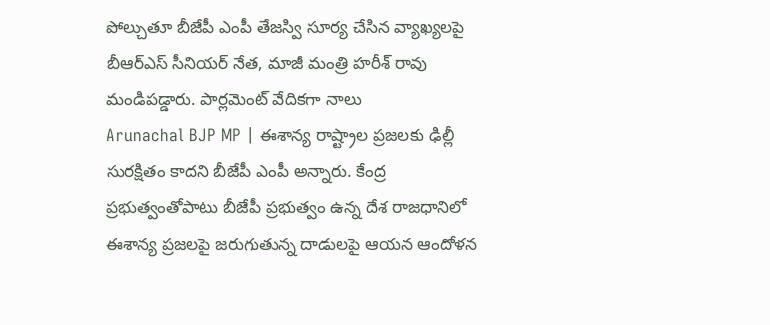పోల్చుతూ బీజేపీ ఎంపీ తేజస్వి సూర్య చేసిన వ్యాఖ్యలపై బీఆర్ఎస్ సీనియర్ నేత, మాజీ మంత్రి హరీశ్ రావు మండిపడ్డారు. పార్లమెంట్ వేదికగా నాలు
Arunachal BJP MP | ఈశాన్య రాష్ట్రాల ప్రజలకు ఢిల్లీ సురక్షితం కాదని బీజేపీ ఎంపీ అన్నారు. కేంద్ర ప్రభుత్వంతోపాటు బీజేపీ ప్రభుత్వం ఉన్న దేశ రాజధానిలో ఈశాన్య ప్రజలపై జరుగుతున్న దాడులపై ఆయన ఆందోళన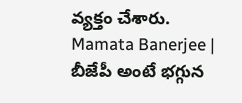వ్యక్తం చేశారు.
Mamata Banerjee | బీజేపీ అంటే భగ్గున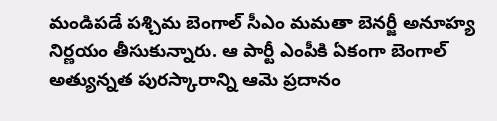మండిపడే పశ్చిమ బెంగాల్ సీఎం మమతా బెనర్జీ అనూహ్య నిర్ణయం తీసుకున్నారు. ఆ పార్టీ ఎంపీకి ఏకంగా బెంగాల్ అత్యున్నత పురస్కారాన్ని ఆమె ప్రదానం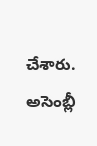చేశారు. అసెంబ్లీ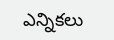ఎన్నికలు